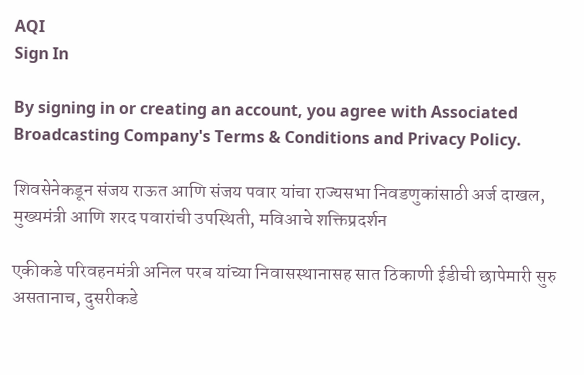AQI
Sign In

By signing in or creating an account, you agree with Associated Broadcasting Company's Terms & Conditions and Privacy Policy.

शिवसेनेकडून संजय राऊत आणि संजय पवार यांचा राज्यसभा निवडणुकांसाठी अर्ज दाखल, मुख्यमंत्री आणि शरद पवारांची उपस्थिती, मविआचे शक्तिप्रदर्शन

एकीकडे परिवहनमंत्री अनिल परब यांच्या निवासस्थानासह सात ठिकाणी ईडीची छापेमारी सुरु असतानाच, दुसरीकडे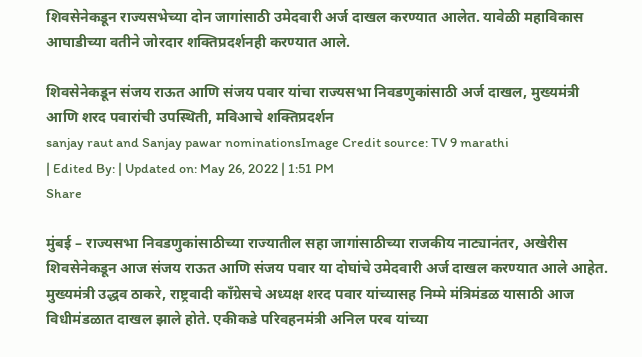शिवसेनेकडून राज्यसभेच्या दोन जागांसाठी उमेदवारी अर्ज दाखल करण्यात आलेत. यावेळी महाविकास आघाडीच्या वतीने जोरदार शक्तिप्रदर्शनही करण्यात आले.

शिवसेनेकडून संजय राऊत आणि संजय पवार यांचा राज्यसभा निवडणुकांसाठी अर्ज दाखल, मुख्यमंत्री आणि शरद पवारांची उपस्थिती, मविआचे शक्तिप्रदर्शन
sanjay raut and Sanjay pawar nominationsImage Credit source: TV 9 marathi
| Edited By: | Updated on: May 26, 2022 | 1:51 PM
Share

मुंबई – राज्यसभा निवडणुकांसाठीच्या राज्यातील सहा जागांसाठीच्या राजकीय नाट्यानंतर, अखेरीस शिवसेनेकडून आज संजय राऊत आणि संजय पवार या दोघांचे उमेदवारी अर्ज दाखल करण्यात आले आहेत. मुख्यमंत्री उद्धव ठाकरे, राष्ट्रवादी काँग्रेसचे अध्यक्ष शरद पवार यांच्यासह निम्मे मंत्रिमंडळ यासाठी आज विधीमंडळात दाखल झाले होते. एकीकडे परिवहनमंत्री अनिल परब यांच्या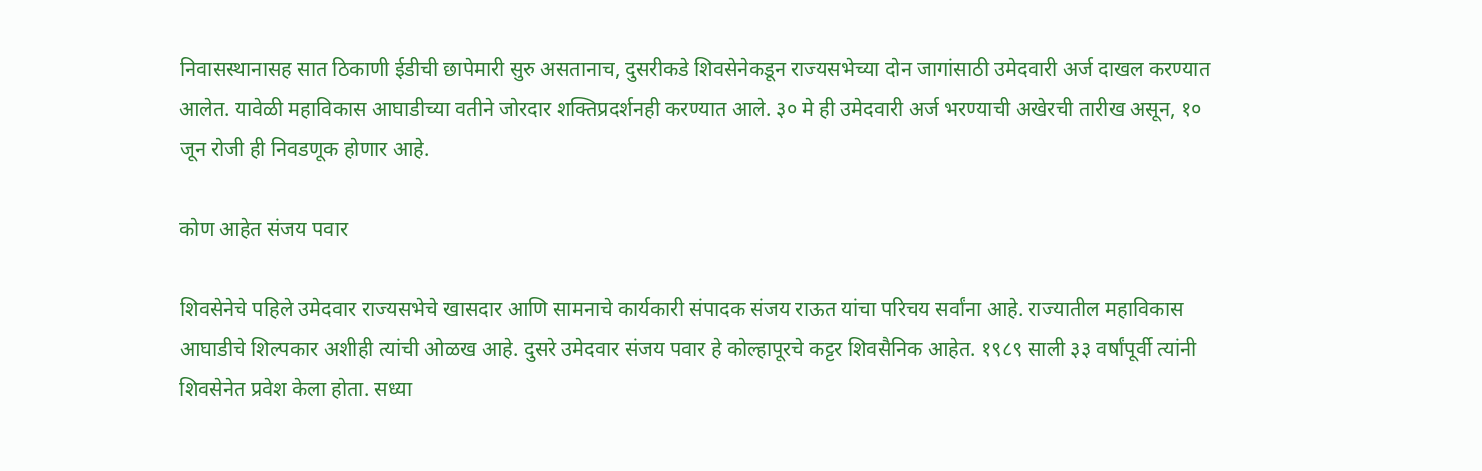निवासस्थानासह सात ठिकाणी ईडीची छापेमारी सुरु असतानाच, दुसरीकडे शिवसेनेकडून राज्यसभेच्या दोन जागांसाठी उमेदवारी अर्ज दाखल करण्यात आलेत. यावेळी महाविकास आघाडीच्या वतीने जोरदार शक्तिप्रदर्शनही करण्यात आले. ३० मे ही उमेदवारी अर्ज भरण्याची अखेरची तारीख असून, १० जून रोजी ही निवडणूक होणार आहे.

कोण आहेत संजय पवार

शिवसेनेचे पहिले उमेदवार राज्यसभेचे खासदार आणि सामनाचे कार्यकारी संपादक संजय राऊत यांचा परिचय सर्वांना आहे. राज्यातील महाविकास आघाडीचे शिल्पकार अशीही त्यांची ओळख आहे. दुसरे उमेदवार संजय पवार हे कोल्हापूरचे कट्टर शिवसैनिक आहेत. १९८९ साली ३३ वर्षांपूर्वी त्यांनी शिवसेनेत प्रवेश केला होता. सध्या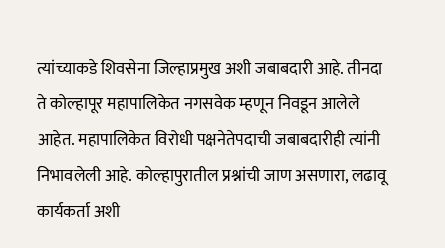त्यांच्याकडे शिवसेना जिल्हाप्रमुख अशी जबाबदारी आहे. तीनदा ते कोल्हापूर महापालिकेत नगसवेक म्हणून निवडून आलेले आहेत. महापालिकेत विरोधी पक्षनेतेपदाची जबाबदारीही त्यांनी निभावलेली आहे. कोल्हापुरातील प्रश्नांची जाण असणारा, लढावू कार्यकर्ता अशी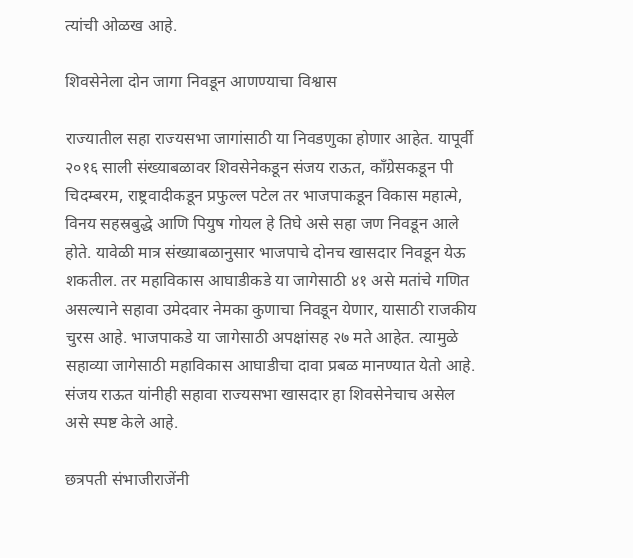त्यांची ओळख आहे.

शिवसेनेला दोन जागा निवडून आणण्याचा विश्वास

राज्यातील सहा राज्यसभा जागांसाठी या निवडणुका होणार आहेत. यापूर्वी २०१६ साली संख्याबळावर शिवसेनेकडून संजय राऊत, काँग्रेसकडून पी चिदम्बरम, राष्ट्रवादीकडून प्रफुल्ल पटेल तर भाजपाकडून विकास महात्मे, विनय सहस्रबुद्धे आणि पियुष गोयल हे तिघे असे सहा जण निवडून आले होते. यावेळी मात्र संख्याबळानुसार भाजपाचे दोनच खासदार निवडून येऊ शकतील. तर महाविकास आघाडीकडे या जागेसाठी ४१ असे मतांचे गणित असल्याने सहावा उमेदवार नेमका कुणाचा निवडून येणार, यासाठी राजकीय चुरस आहे. भाजपाकडे या जागेसाठी अपक्षांसह २७ मते आहेत. त्यामुळे सहाव्या जागेसाठी महाविकास आघाडीचा दावा प्रबळ मानण्यात येतो आहे. संजय राऊत यांनीही सहावा राज्यसभा खासदार हा शिवसेनेचाच असेल असे स्पष्ट केले आहे.

छत्रपती संभाजीराजेंनी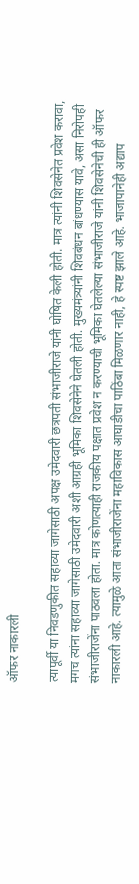ऑफर नाकारली

त्यापूर्वी या निवडणुकीत सहाव्या जागेसाठी अपक्ष उमेदवारी छत्रपती संभाजीराजे यांनी घोषित केली होती. मात्र त्यांनी शिवसेनेत प्रवेश करावा, मगच त्यांना सहाव्या जागेसाठी उमेदवारी अशी आग्रही भूमिका शिवसेनेने घेतली होती. मुख्यमंत्र्यांनी शिवबंधन बांधण्यास यावे, असा निरोपही संभाजीराजेंना पाठवला होता. मात्र कोणत्याही राजकीय पक्षात प्रवेश न करण्याची भूमिका घेतलेल्या संभाजीराजे यांनी शिवसेनेची ही ऑफर नाकारली आहे. त्यामुळे आता संभाजीराजेंना महाविकास आघाडीचा पाठिंबा मिळणार नाही, हे स्पष्ट झाले आहे. भाजापानेही अद्याप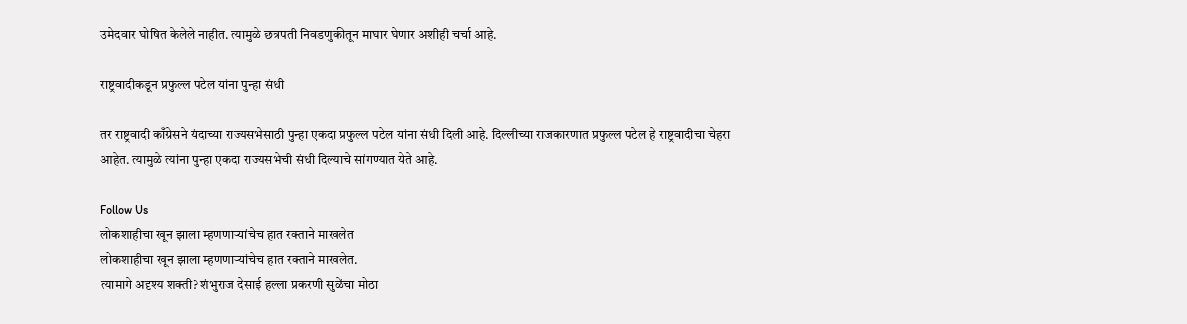उमेदवार घोषित केलेले नाहीत. त्यामुळे छत्रपती निवडणुकीतून माघार घेणार अशीही चर्चा आहे.

राष्ट्रवादीकडून प्रफुल्ल पटेल यांना पुन्हा संधी

तर राष्ट्रवादी काँग्रेसने यंदाच्या राज्यसभेसाठी पुन्हा एकदा प्रफुल्ल पटेल यांना संधी दिली आहे. दिल्लीच्या राजकारणात प्रफुल्ल पटेल हे राष्ट्रवादीचा चेहरा आहेत. त्यामुळे त्यांना पुन्हा एकदा राज्यसभेची संधी दिल्याचे सांगण्यात येते आहे.

Follow Us
लोकशाहीचा खून झाला म्हणणाऱ्यांचेच हात रक्ताने माखलेत
लोकशाहीचा खून झाला म्हणणाऱ्यांचेच हात रक्ताने माखलेत.
त्यामागे अदृश्य शक्ती? शंभुराज देसाई हल्ला प्रकरणी सुळेंचा मोठा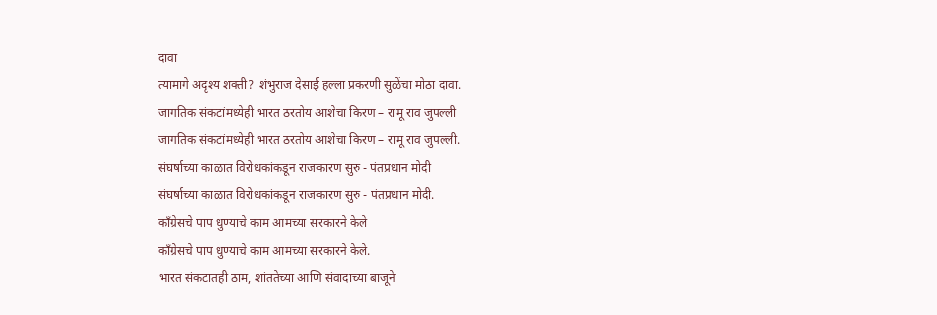दावा
त्यामागे अदृश्य शक्ती? शंभुराज देसाई हल्ला प्रकरणी सुळेंचा मोठा दावा.
जागतिक संकटांमध्येही भारत ठरतोय आशेचा किरण – रामू राव जुपल्ली
जागतिक संकटांमध्येही भारत ठरतोय आशेचा किरण – रामू राव जुपल्ली.
संघर्षाच्या काळात विरोधकांकडून राजकारण सुरु - पंतप्रधान मोदी
संघर्षाच्या काळात विरोधकांकडून राजकारण सुरु - पंतप्रधान मोदी.
काँग्रेसचे पाप धुण्याचे काम आमच्या सरकारने केले
काँग्रेसचे पाप धुण्याचे काम आमच्या सरकारने केले.
भारत संकटातही ठाम, शांततेच्या आणि संवादाच्या बाजूने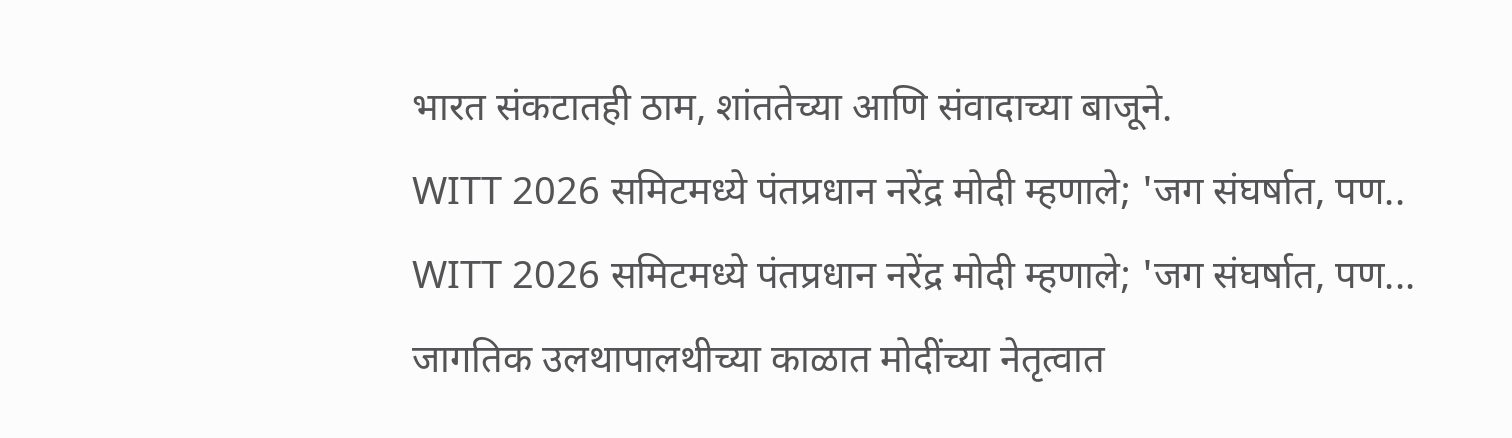भारत संकटातही ठाम, शांततेच्या आणि संवादाच्या बाजूने.
WITT 2026 समिटमध्ये पंतप्रधान नरेंद्र मोदी म्हणाले; 'जग संघर्षात, पण..
WITT 2026 समिटमध्ये पंतप्रधान नरेंद्र मोदी म्हणाले; 'जग संघर्षात, पण...
जागतिक उलथापालथीच्या काळात मोदींच्या नेतृत्वात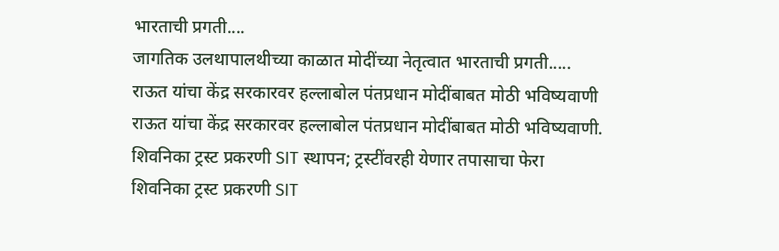भारताची प्रगती....
जागतिक उलथापालथीच्या काळात मोदींच्या नेतृत्वात भारताची प्रगती.....
राऊत यांचा केंद्र सरकारवर हल्लाबोल पंतप्रधान मोदींबाबत मोठी भविष्यवाणी
राऊत यांचा केंद्र सरकारवर हल्लाबोल पंतप्रधान मोदींबाबत मोठी भविष्यवाणी.
शिवनिका ट्रस्ट प्रकरणी SIT स्थापन; ट्रस्टींवरही येणार तपासाचा फेरा
शिवनिका ट्रस्ट प्रकरणी SIT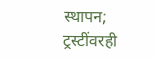स्थापन; ट्रस्टींवरही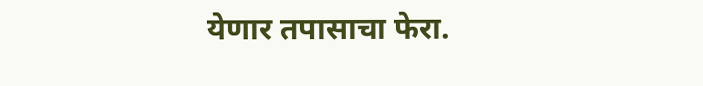येणार तपासाचा फेरा.